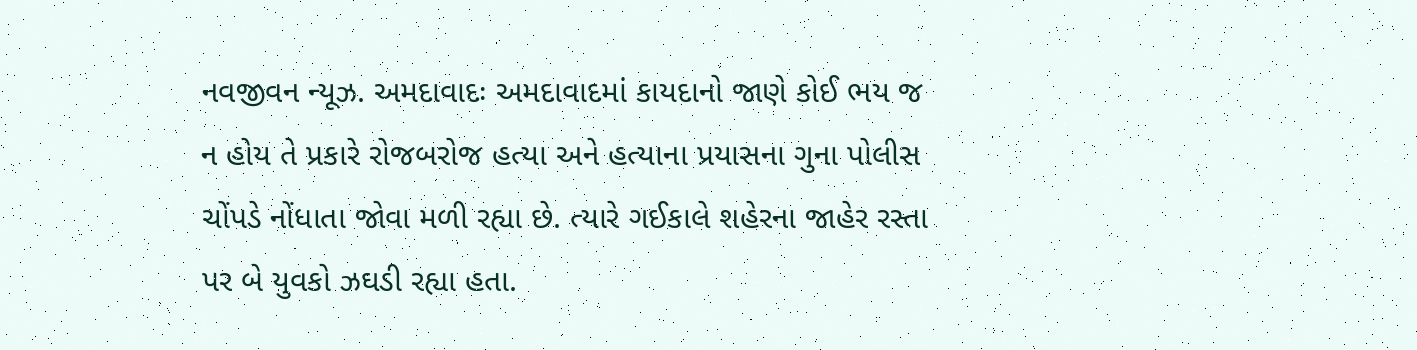નવજીવન ન્યૂઝ. અમદાવાદઃ અમદાવાદમાં કાયદાનો જાણે કોઈ ભય જ ન હોય તે પ્રકારે રોજબરોજ હત્યા અને હત્યાના પ્રયાસના ગુના પોલીસ ચોંપડે નોંધાતા જોવા મળી રહ્યા છે. ત્યારે ગઈકાલે શહેરના જાહેર રસ્તા પર બે યુવકો ઝઘડી રહ્યા હતા.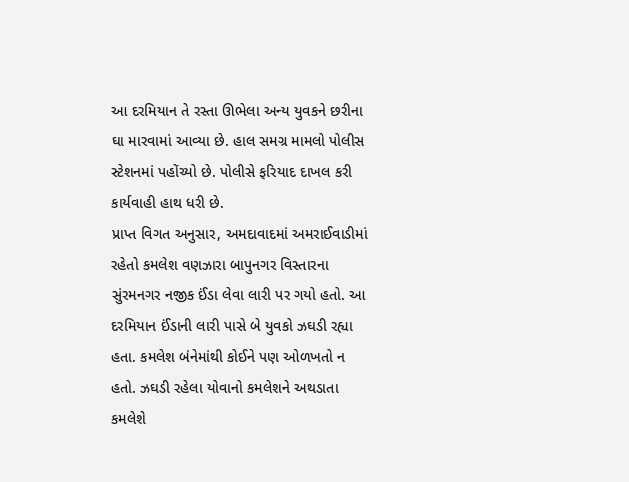આ દરમિયાન તે રસ્તા ઊભેલા અન્ય યુવકને છરીના ઘા મારવામાં આવ્યા છે. હાલ સમગ્ર મામલો પોલીસ સ્ટેશનમાં પહોંચ્યો છે. પોલીસે ફરિયાદ દાખલ કરી કાર્યવાહી હાથ ધરી છે.
પ્રાપ્ત વિગત અનુસાર, અમદાવાદમાં અમરાઈવાડીમાં રહેતો કમલેશ વણઝારા બાપુનગર વિસ્તારના સુંરમનગર નજીક ઈંડા લેવા લારી પર ગયો હતો. આ દરમિયાન ઈંડાની લારી પાસે બે યુવકો ઝઘડી રહ્યા હતા. કમલેશ બંનેમાંથી કોઈને પણ ઓળખતો ન હતો. ઝઘડી રહેલા યોવાનો કમલેશને અથડાતા કમલેશે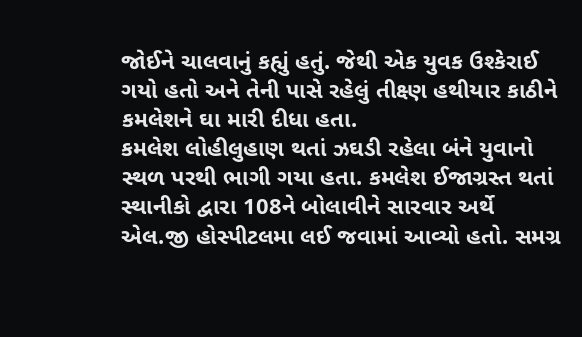જોઈને ચાલવાનું કહ્યું હતું. જેથી એક યુવક ઉશ્કેરાઈ ગયો હતો અને તેની પાસે રહેલું તીક્ષ્ણ હથીયાર કાઠીને કમલેશને ઘા મારી દીધા હતા.
કમલેશ લોહીલુહાણ થતાં ઝઘડી રહેલા બંને યુવાનો સ્થળ પરથી ભાગી ગયા હતા. કમલેશ ઈજાગ્રસ્ત થતાં સ્થાનીકો દ્વારા 108ને બોલાવીને સારવાર અર્થે એલ.જી હોસ્પીટલમા લઈ જવામાં આવ્યો હતો. સમગ્ર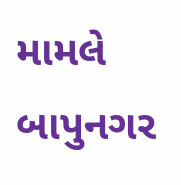મામલે બાપુનગર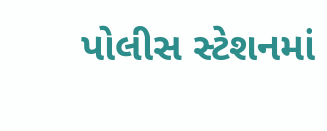પોલીસ સ્ટેશનમાં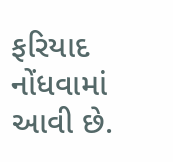ફરિયાદ નોંધવામાં આવી છે.